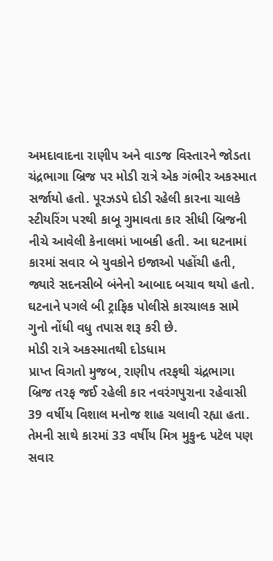અમદાવાદના રાણીપ અને વાડજ વિસ્તારને જોડતા ચંદ્રભાગા બ્રિજ પર મોડી રાત્રે એક ગંભીર અકસ્માત સર્જાયો હતો. પૂરઝડપે દોડી રહેલી કારના ચાલકે સ્ટીયરિંગ પરથી કાબૂ ગુમાવતા કાર સીધી બ્રિજની નીચે આવેલી કેનાલમાં ખાબકી હતી. આ ઘટનામાં કારમાં સવાર બે યુવકોને ઇજાઓ પહોંચી હતી, જ્યારે સદનસીબે બંનેનો આબાદ બચાવ થયો હતો. ઘટનાને પગલે બી ટ્રાફિક પોલીસે કારચાલક સામે ગુનો નોંધી વધુ તપાસ શરૂ કરી છે.
મોડી રાત્રે અકસ્માતથી દોડધામ
પ્રાપ્ત વિગતો મુજબ, રાણીપ તરફથી ચંદ્રભાગા બ્રિજ તરફ જઈ રહેલી કાર નવરંગપુરાના રહેવાસી 39 વર્ષીય વિશાલ મનોજ શાહ ચલાવી રહ્યા હતા. તેમની સાથે કારમાં 33 વર્ષીય મિત્ર મુકુન્દ પટેલ પણ સવાર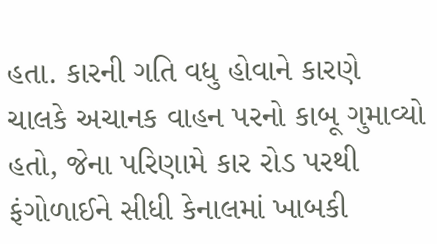હતા. કારની ગતિ વધુ હોવાને કારણે ચાલકે અચાનક વાહન પરનો કાબૂ ગુમાવ્યો હતો, જેના પરિણામે કાર રોડ પરથી ફંગોળાઈને સીધી કેનાલમાં ખાબકી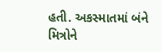હતી. અકસ્માતમાં બંને મિત્રોને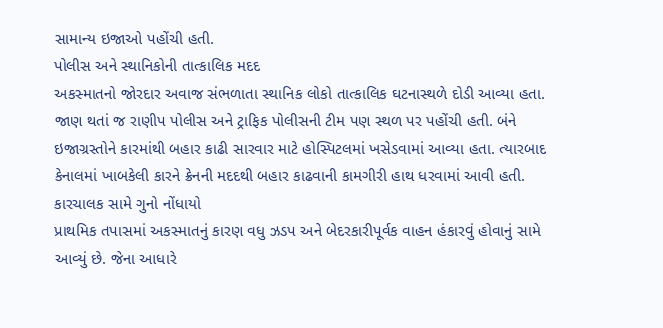સામાન્ય ઇજાઓ પહોંચી હતી.
પોલીસ અને સ્થાનિકોની તાત્કાલિક મદદ
અકસ્માતનો જોરદાર અવાજ સંભળાતા સ્થાનિક લોકો તાત્કાલિક ઘટનાસ્થળે દોડી આવ્યા હતા. જાણ થતાં જ રાણીપ પોલીસ અને ટ્રાફિક પોલીસની ટીમ પણ સ્થળ પર પહોંચી હતી. બંને ઇજાગ્રસ્તોને કારમાંથી બહાર કાઢી સારવાર માટે હોસ્પિટલમાં ખસેડવામાં આવ્યા હતા. ત્યારબાદ કેનાલમાં ખાબકેલી કારને ક્રેનની મદદથી બહાર કાઢવાની કામગીરી હાથ ધરવામાં આવી હતી.
કારચાલક સામે ગુનો નોંધાયો
પ્રાથમિક તપાસમાં અકસ્માતનું કારણ વધુ ઝડપ અને બેદરકારીપૂર્વક વાહન હંકારવું હોવાનું સામે આવ્યું છે. જેના આધારે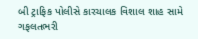બી ટ્રાફિક પોલીસે કારચાલક વિશાલ શાહ સામે ગફલતભરી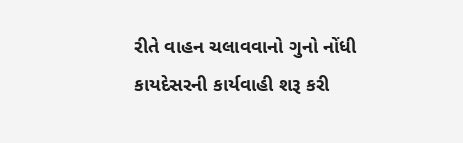રીતે વાહન ચલાવવાનો ગુનો નોંધી કાયદેસરની કાર્યવાહી શરૂ કરી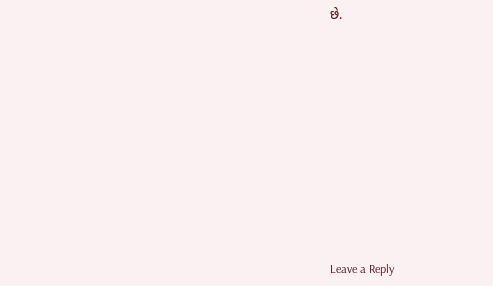છે.













Leave a Reply